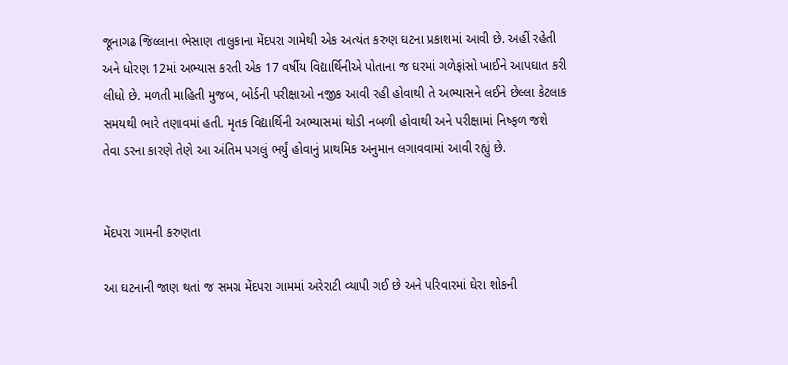જૂનાગઢ જિલ્લાના ભેસાણ તાલુકાના મેંદપરા ગામેથી એક અત્યંત કરુણ ઘટના પ્રકાશમાં આવી છે. અહીં રહેતી અને ધોરણ 12માં અભ્યાસ કરતી એક 17 વર્ષીય વિદ્યાર્થિનીએ પોતાના જ ઘરમાં ગળેફાંસો ખાઈને આપઘાત કરી લીધો છે. મળતી માહિતી મુજબ, બોર્ડની પરીક્ષાઓ નજીક આવી રહી હોવાથી તે અભ્યાસને લઈને છેલ્લા કેટલાક સમયથી ભારે તણાવમાં હતી. મૃતક વિદ્યાર્થિની અભ્યાસમાં થોડી નબળી હોવાથી અને પરીક્ષામાં નિષ્ફળ જશે તેવા ડરના કારણે તેણે આ અંતિમ પગલું ભર્યું હોવાનું પ્રાથમિક અનુમાન લગાવવામાં આવી રહ્યું છે.


મેંદપરા ગામની કરુણતા

આ ઘટનાની જાણ થતાં જ સમગ્ર મેંદપરા ગામમાં અરેરાટી વ્યાપી ગઈ છે અને પરિવારમાં ઘેરા શોકની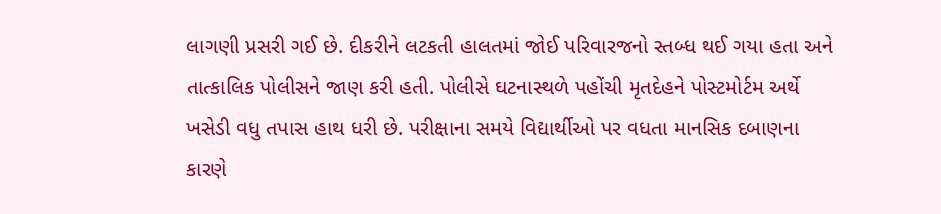લાગણી પ્રસરી ગઈ છે. દીકરીને લટકતી હાલતમાં જોઈ પરિવારજનો સ્તબ્ધ થઈ ગયા હતા અને તાત્કાલિક પોલીસને જાણ કરી હતી. પોલીસે ઘટનાસ્થળે પહોંચી મૃતદેહને પોસ્ટમોર્ટમ અર્થે ખસેડી વધુ તપાસ હાથ ધરી છે. પરીક્ષાના સમયે વિદ્યાર્થીઓ પર વધતા માનસિક દબાણના કારણે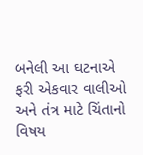બનેલી આ ઘટનાએ ફરી એકવાર વાલીઓ અને તંત્ર માટે ચિંતાનો વિષય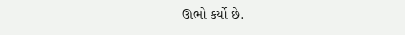ઊભો કર્યો છે.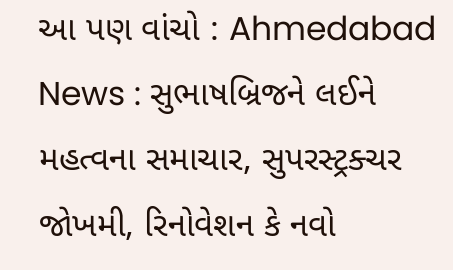આ પણ વાંચો : Ahmedabad News : સુભાષબ્રિજને લઈને મહત્વના સમાચાર, સુપરસ્ટ્રક્ચર જોખમી, રિનોવેશન કે નવો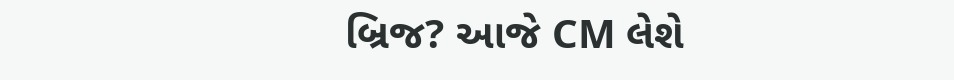બ્રિજ? આજે CM લેશે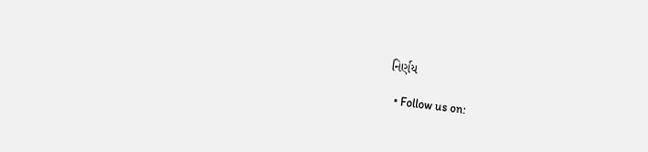નિર્ણય

  • Follow us on: